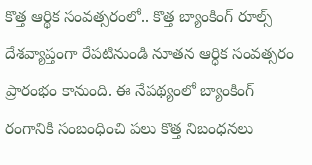కొత్త ఆర్థిక సంవత్సరంలో.. కొత్త బ్యాంకింగ్ రూల్స్
దేశవ్యాప్తంగా రేపటినుండి నూతన ఆర్ధిక సంవత్సరం ప్రారంభం కానుంది. ఈ నేపథ్యంలో బ్యాంకింగ్ రంగానికి సంబంధించి పలు కొత్త నిబంధనలు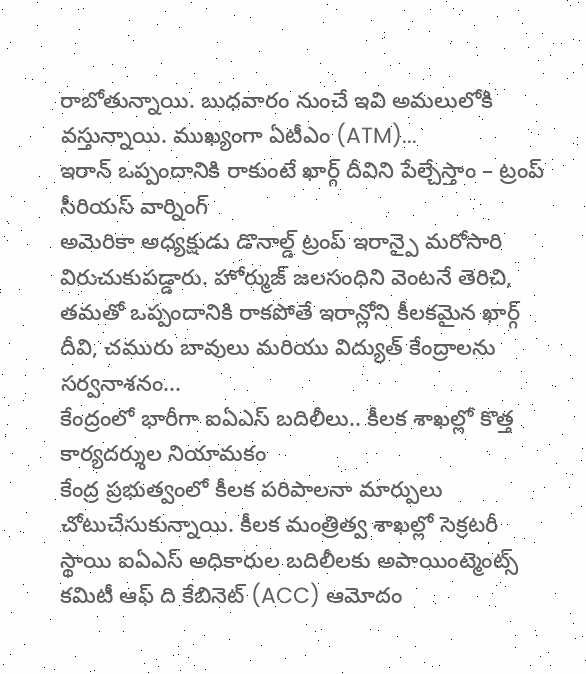రాబోతున్నాయి. బుధవారం నుంచే ఇవి అమలులోకి వస్తున్నాయి. ముఖ్యంగా ఏటీఎం (ATM)...
ఇరాన్ ఒప్పందానికి రాకుంటే ఖార్గ్ దీవిని పేల్చేస్తాం – ట్రంప్ సీరియస్ వార్నింగ్
అమెరికా అధ్యక్షుడు డొనాల్డ్ ట్రంప్ ఇరాన్పై మరోసారి విరుచుకుపడ్డారు. హోర్ముజ్ జలసంధిని వెంటనే తెరిచి, తమతో ఒప్పందానికి రాకపోతే ఇరాన్లోని కీలకమైన ఖార్గ్ దీవి, చమురు బావులు మరియు విద్యుత్ కేంద్రాలను సర్వనాశనం...
కేంద్రంలో భారీగా ఐఏఎస్ బదిలీలు.. కీలక శాఖల్లో కొత్త కార్యదర్శుల నియామకం
కేంద్ర ప్రభుత్వంలో కీలక పరిపాలనా మార్పులు చోటుచేసుకున్నాయి. కీలక మంత్రిత్వ శాఖల్లో సెక్రటరీ స్థాయి ఐఏఎస్ అధికారుల బదిలీలకు అపాయింట్మెంట్స్ కమిటీ ఆఫ్ ది కేబినెట్ (ACC) ఆమోదం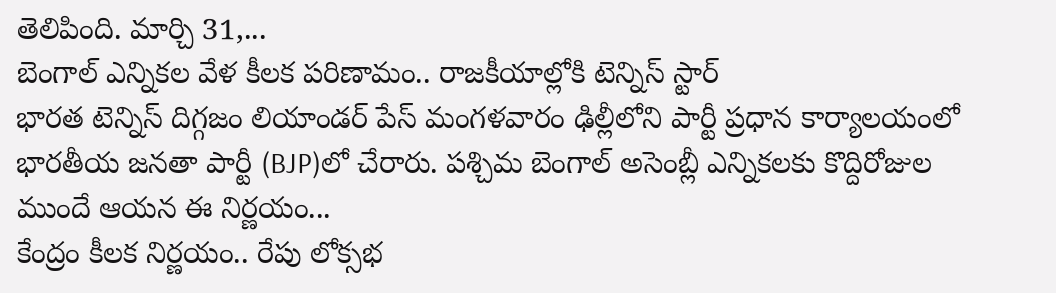తెలిపింది. మార్చి 31,...
బెంగాల్ ఎన్నికల వేళ కీలక పరిణామం.. రాజకీయాల్లోకి టెన్నిస్ స్టార్
భారత టెన్నిస్ దిగ్గజం లియాండర్ పేస్ మంగళవారం ఢిల్లీలోని పార్టీ ప్రధాన కార్యాలయంలో భారతీయ జనతా పార్టీ (BJP)లో చేరారు. పశ్చిమ బెంగాల్ అసెంబ్లీ ఎన్నికలకు కొద్దిరోజుల ముందే ఆయన ఈ నిర్ణయం...
కేంద్రం కీలక నిర్ణయం.. రేపు లోక్సభ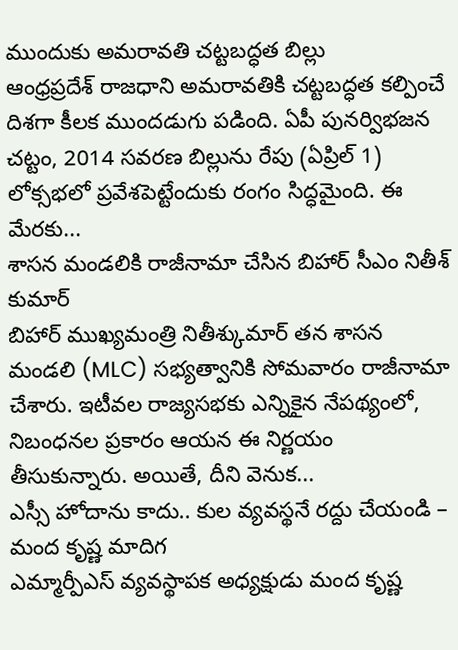ముందుకు అమరావతి చట్టబద్ధత బిల్లు
ఆంధ్రప్రదేశ్ రాజధాని అమరావతికి చట్టబద్ధత కల్పించే దిశగా కీలక ముందడుగు పడింది. ఏపీ పునర్విభజన చట్టం, 2014 సవరణ బిల్లును రేపు (ఏప్రిల్ 1) లోక్సభలో ప్రవేశపెట్టేందుకు రంగం సిద్ధమైంది. ఈ మేరకు...
శాసన మండలికి రాజీనామా చేసిన బిహార్ సీఎం నితీశ్ కుమార్
బిహార్ ముఖ్యమంత్రి నితీశ్కుమార్ తన శాసన మండలి (MLC) సభ్యత్వానికి సోమవారం రాజీనామా చేశారు. ఇటీవల రాజ్యసభకు ఎన్నికైన నేపథ్యంలో, నిబంధనల ప్రకారం ఆయన ఈ నిర్ణయం తీసుకున్నారు. అయితే, దీని వెనుక...
ఎస్సీ హోదాను కాదు.. కుల వ్యవస్థనే రద్దు చేయండి – మంద కృష్ణ మాదిగ
ఎమ్మార్పీఎస్ వ్యవస్థాపక అధ్యక్షుడు మంద కృష్ణ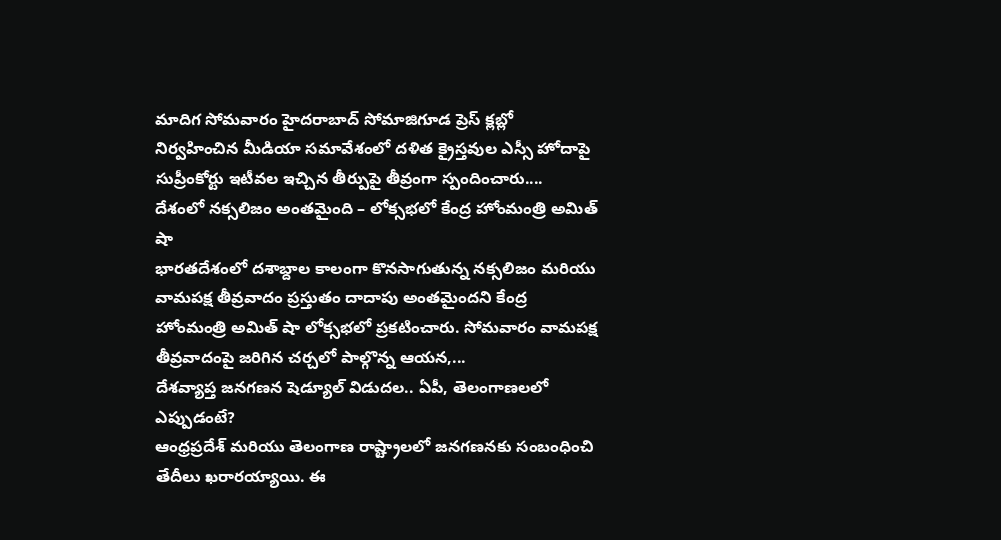మాదిగ సోమవారం హైదరాబాద్ సోమాజిగూడ ప్రెస్ క్లబ్లో నిర్వహించిన మీడియా సమావేశంలో దళిత క్రైస్తవుల ఎస్సీ హోదాపై సుప్రీంకోర్టు ఇటీవల ఇచ్చిన తీర్పుపై తీవ్రంగా స్పందించారు....
దేశంలో నక్సలిజం అంతమైంది – లోక్సభలో కేంద్ర హోంమంత్రి అమిత్ షా
భారతదేశంలో దశాబ్దాల కాలంగా కొనసాగుతున్న నక్సలిజం మరియు వామపక్ష తీవ్రవాదం ప్రస్తుతం దాదాపు అంతమైందని కేంద్ర హోంమంత్రి అమిత్ షా లోక్సభలో ప్రకటించారు. సోమవారం వామపక్ష తీవ్రవాదంపై జరిగిన చర్చలో పాల్గొన్న ఆయన,...
దేశవ్యాప్త జనగణన షెడ్యూల్ విడుదల.. ఏపీ, తెలంగాణలలో ఎప్పుడంటే?
ఆంధ్రప్రదేశ్ మరియు తెలంగాణ రాష్ట్రాలలో జనగణనకు సంబంధించి తేదీలు ఖరారయ్యాయి. ఈ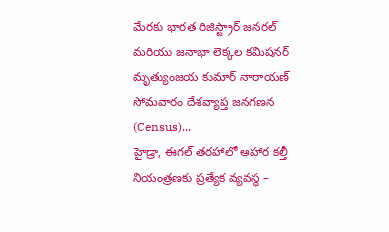మేరకు భారత రిజిస్ట్రార్ జనరల్ మరియు జనాభా లెక్కల కమిషనర్ మృత్యుంజయ కుమార్ నారాయణ్ సోమవారం దేశవ్యాప్త జనగణన (Census)...
హైడ్రా, ఈగల్ తరహాలో ఆహార కల్తీ నియంత్రణకు ప్రత్యేక వ్యవస్థ –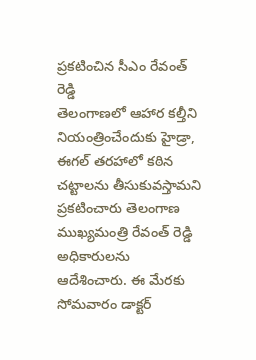ప్రకటించిన సీఎం రేవంత్ రెడ్డి
తెలంగాణలో ఆహార కల్తీని నియంత్రించేందుకు హైడ్రా, ఈగల్ తరహాలో కఠిన చట్టాలను తీసుకువస్తామని ప్రకటించారు తెలంగాణ ముఖ్యమంత్రి రేవంత్ రెడ్డి అధికారులను ఆదేశించారు. ఈ మేరకు సోమవారం డాక్టర్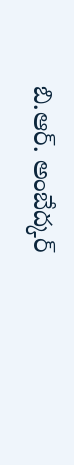బి.ఆర్. అంబేద్కర్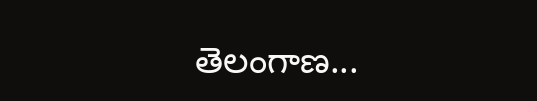తెలంగాణ...